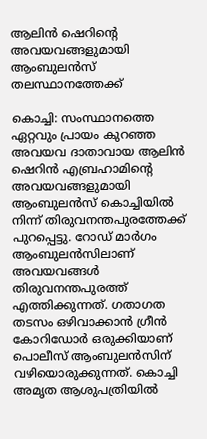ആലിൻ ഷെറിന്റെ അവയവങ്ങളുമായി ആംബുലൻസ് തലസ്ഥാനത്തേക്ക്

കൊച്ചി: സംസ്ഥാനത്തെ ഏറ്റവും പ്രായം കുറഞ്ഞ അവയവ ദാതാവായ ആലിൻ ഷെറിൻ എബ്രഹാമിന്റെ അവയവങ്ങളുമായി ആംബുലൻസ് കൊച്ചിയിൽ നിന്ന് തിരുവനന്തപുരത്തേക്ക് പുറപ്പെട്ടു. റോഡ് മാർഗം ആംബുലൻസിലാണ് അവയവങ്ങൾ തിരുവനന്തപുരത്ത് എത്തിക്കുന്നത്. ഗതാഗത തടസം ഒഴിവാക്കാൻ ഗ്രീൻ കോറിഡോർ ഒരുക്കിയാണ് പൊലീസ് ആംബുലൻസിന് വഴിയൊരുക്കുന്നത്. കൊച്ചി അമൃത ആശുപത്രിയിൽ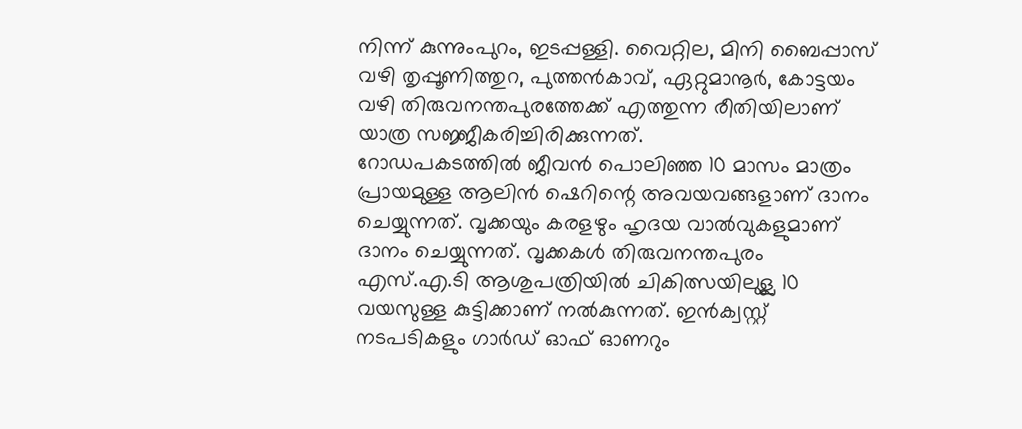നിന്ന് കുന്നുംപുറം, ഇടപ്പള്ളി. വൈറ്റില, മിനി ബൈപ്പാസ് വഴി തൃപ്പൂണിത്തുറ, പുത്തൻകാവ്, ഏറ്റുമാനൂർ, കോട്ടയം വഴി തിരുവനന്തപുരത്തേക്ക് എത്തുന്ന രീതിയിലാണ് യാത്ര സജ്ജീകരിച്ചിരിക്കുന്നത്.
റോഡപകടത്തിൽ ജീവൻ പൊലിഞ്ഞ 10 മാസം മാത്രം പ്രായമുള്ള ആലിൻ ഷെറിന്റെ അവയവങ്ങളാണ് ദാനം ചെയ്യുന്നത്. വൃക്കയും കരളഴും ഹൃദയ വാൽവുകളുമാണ് ദാനം ചെയ്യുന്നത്. വൃക്കകൾ തിരുവനന്തപുരം എസ്.എ.ടി ആശുപത്രിയിൽ ചികിത്സയിലുള്ല 10 വയസുള്ള കുട്ടിക്കാണ് നൽകുന്നത്. ഇൻക്വസ്റ്റ് നടപടികളും ഗാർഡ് ഓഫ് ഓണറും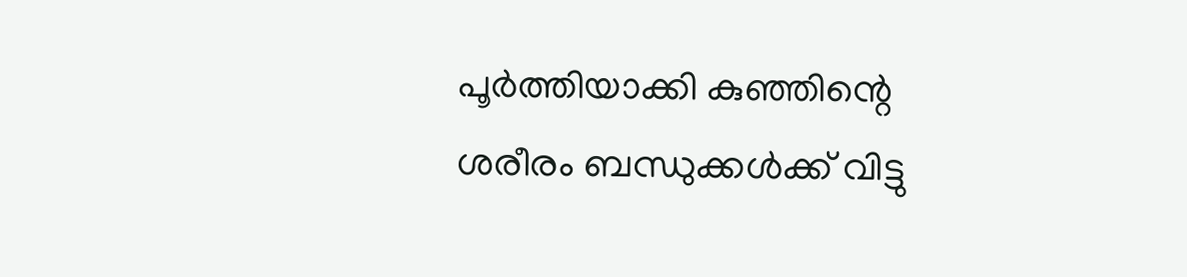പൂർത്തിയാക്കി കുഞ്ഞിന്റെ ശരീരം ബന്ധുക്കൾക്ക് വിട്ടു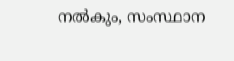നൽകും, സംസ്ഥാന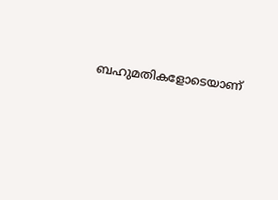ബഹുമതികളോടെയാണ്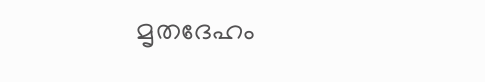മൃതദേഹം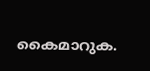കൈമാറുക.